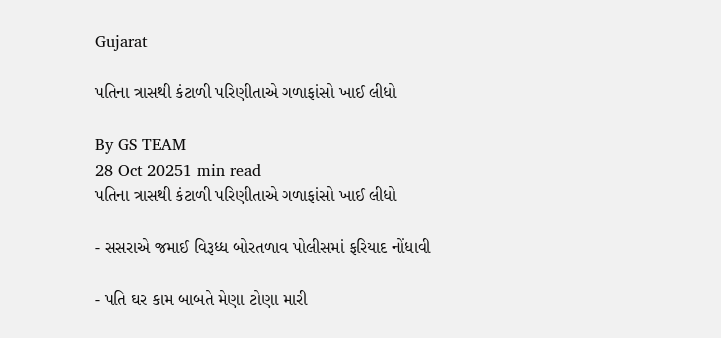Gujarat

પતિના ત્રાસથી કંટાળી પરિણીતાએ ગળાફાંસો ખાઈ લીધો

By GS TEAM
28 Oct 20251 min read
પતિના ત્રાસથી કંટાળી પરિણીતાએ ગળાફાંસો ખાઈ લીધો

- સસરાએ જમાઈ વિરૂધ્ધ બોરતળાવ પોલીસમાં ફરિયાદ નોંધાવી

- પતિ ઘર કામ બાબતે મેણા ટોણા મારી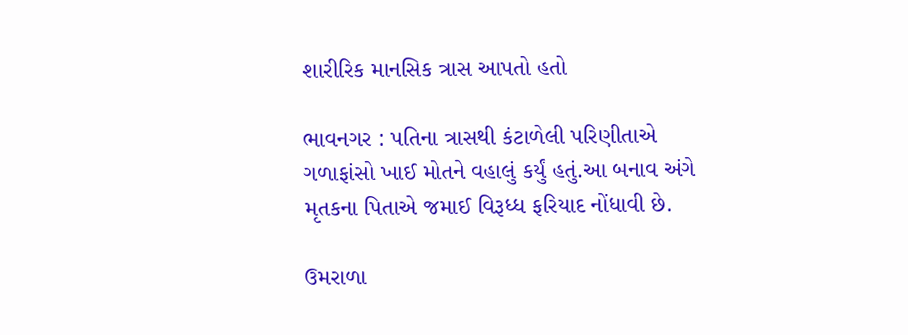શારીરિક માનસિક ત્રાસ આપતો હતો

ભાવનગર : પતિના ત્રાસથી કંટાળેલી પરિણીતાએ ગળાફાંસો ખાઈ મોતને વહાલું કર્યું હતું.આ બનાવ અંગે મૃતકના પિતાએ જમાઈ વિરૂધ્ધ ફરિયાદ નોંધાવી છે.

ઉમરાળા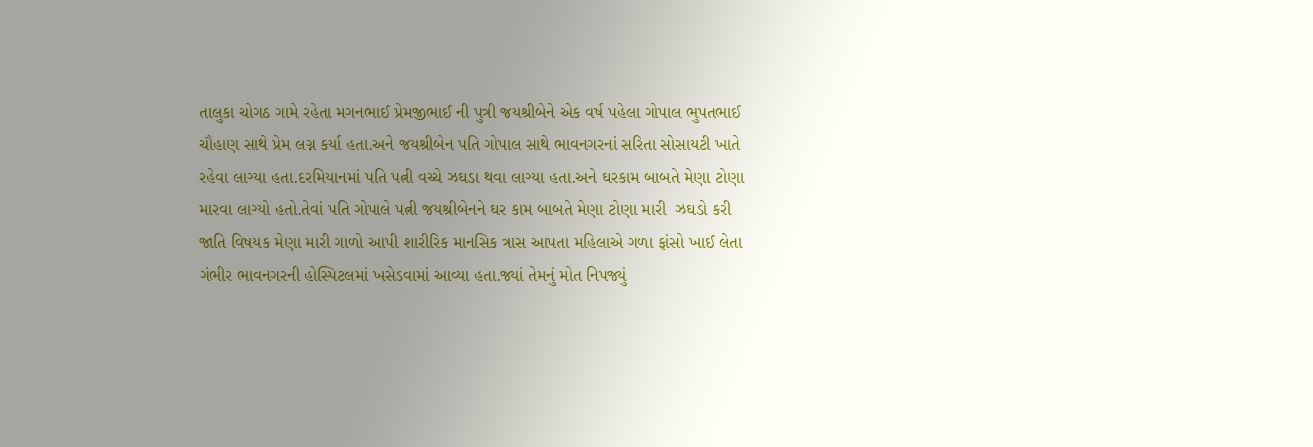તાલુકા ચોગઠ ગામે રહેતા મગનભાઈ પ્રેમજીભાઈ ની પુત્રી જયશ્રીબેને એક વર્ષ પહેલા ગોપાલ ભુપતભાઈ ચૌહાણ સાથે પ્રેમ લગ્ન કર્યા હતા.અને જયશ્રીબેન પતિ ગોપાલ સાથે ભાવનગરનાં સરિતા સોસાયટી ખાતે રહેવા લાગ્યા હતા.દરમિયાનમાં પતિ પત્ની વચ્ચે ઝઘડા થવા લાગ્યા હતા.અને ઘરકામ બાબતે મેણા ટોણા મારવા લાગ્યો હતો.તેવાં પતિ ગોપાલે પત્ની જયશ્રીબેનને ઘર કામ બાબતે મેણા ટોણા મારી  ઝઘડો કરી જાતિ વિષયક મેણા મારી ગાળો આપી શારીરિક માનસિક ત્રાસ આપતા મહિલાએ ગળા ફાંસો ખાઈ લેતા ગંભીર ભાવનગરની હોસ્પિટલમાં ખસેડવામાં આવ્યા હતા.જ્યાં તેમનું મોત નિપજ્યું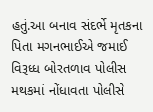હતું.આ બનાવ સંદર્ભે મૃતકના પિતા મગનભાઈએ જમાઈ વિરૂધ્ધ બોરતળાવ પોલીસ મથકમાં નોંધાવતા પોલીસે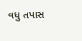વધુ તપાસ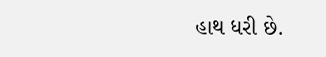હાથ ધરી છે.